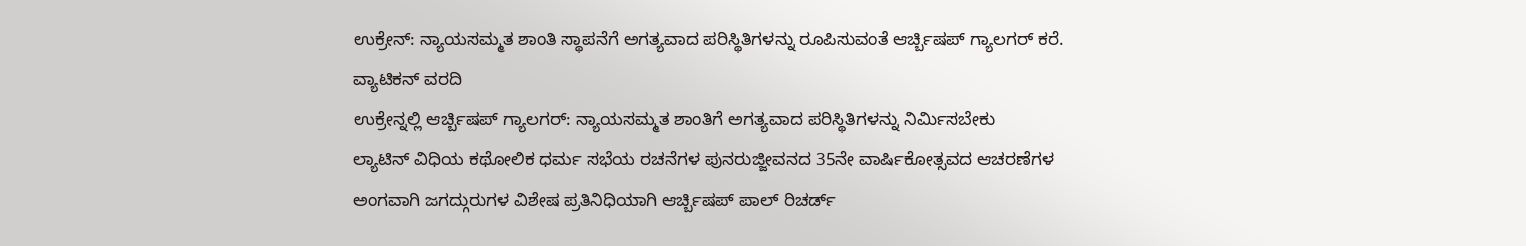ಉಕ್ರೇನ್: ನ್ಯಾಯಸಮ್ಮತ ಶಾಂತಿ ಸ್ಥಾಪನೆಗೆ ಅಗತ್ಯವಾದ ಪರಿಸ್ಥಿತಿಗಳನ್ನು ರೂಪಿಸುವಂತೆ ಆರ್ಚ್ಬಿಷಪ್ ಗ್ಯಾಲಗರ್ ಕರೆ.
ವ್ಯಾಟಿಕನ್ ವರದಿ
ಉಕ್ರೇನ್ನಲ್ಲಿ ಆರ್ಚ್ಬಿಷಪ್ ಗ್ಯಾಲಗರ್: ನ್ಯಾಯಸಮ್ಮತ ಶಾಂತಿಗೆ ಅಗತ್ಯವಾದ ಪರಿಸ್ಥಿತಿಗಳನ್ನು ನಿರ್ಮಿಸಬೇಕು
ಲ್ಯಾಟಿನ್ ವಿಧಿಯ ಕಥೋಲಿಕ ಧರ್ಮ ಸಭೆಯ ರಚನೆಗಳ ಪುನರುಜ್ಜೀವನದ 35ನೇ ವಾರ್ಷಿಕೋತ್ಸವದ ಆಚರಣೆಗಳ ಅಂಗವಾಗಿ ಜಗದ್ಗುರುಗಳ ವಿಶೇಷ ಪ್ರತಿನಿಧಿಯಾಗಿ ಆರ್ಚ್ಬಿಷಪ್ ಪಾಲ್ ರಿಚರ್ಡ್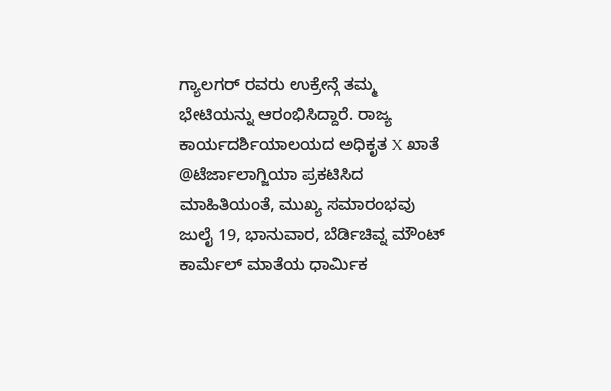ಗ್ಯಾಲಗರ್ ರವರು ಉಕ್ರೇನ್ಗೆ ತಮ್ಮ ಭೇಟಿಯನ್ನು ಆರಂಭಿಸಿದ್ದಾರೆ. ರಾಜ್ಯ ಕಾರ್ಯದರ್ಶಿಯಾಲಯದ ಅಧಿಕೃತ X ಖಾತೆ @ಟೆರ್ಜಾಲಾಗ್ಜಿಯಾ ಪ್ರಕಟಿಸಿದ ಮಾಹಿತಿಯಂತೆ, ಮುಖ್ಯ ಸಮಾರಂಭವು ಜುಲೈ 19, ಭಾನುವಾರ, ಬೆರ್ಡಿಚಿವ್ನ ಮೌಂಟ್ ಕಾರ್ಮೆಲ್ ಮಾತೆಯ ಧಾರ್ಮಿಕ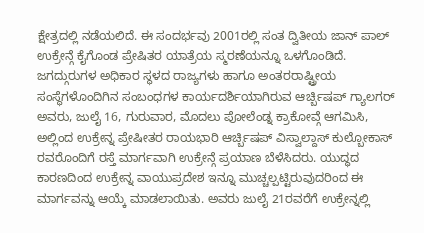ಕ್ಷೇತ್ರದಲ್ಲಿ ನಡೆಯಲಿದೆ. ಈ ಸಂದರ್ಭವು 2001ರಲ್ಲಿ ಸಂತ ದ್ವಿತೀಯ ಜಾನ್ ಪಾಲ್ ಉಕ್ರೇನ್ಗೆ ಕೈಗೊಂಡ ಪ್ರೇಷಿತರ ಯಾತ್ರೆಯ ಸ್ಮರಣೆಯನ್ನೂ ಒಳಗೊಂಡಿದೆ.
ಜಗದ್ಗುರುಗಳ ಅಧಿಕಾರ ಸ್ಥಳದ ರಾಜ್ಯಗಳು ಹಾಗೂ ಅಂತರರಾಷ್ಟ್ರೀಯ ಸಂಸ್ಥೆಗಳೊಂದಿಗಿನ ಸಂಬಂಧಗಳ ಕಾರ್ಯದರ್ಶಿಯಾಗಿರುವ ಆರ್ಚ್ಬಿಷಪ್ ಗ್ಯಾಲಗರ್ ಅವರು, ಜುಲೈ 16, ಗುರುವಾರ, ಮೊದಲು ಪೋಲೆಂಡ್ನ ಕ್ರಾಕೋವ್ಗೆ ಆಗಮಿಸಿ, ಅಲ್ಲಿಂದ ಉಕ್ರೇನ್ನ ಪ್ರೇಷೀತರ ರಾಯಭಾರಿ ಆರ್ಚ್ಬಿಷಪ್ ವಿಸ್ವಾಲ್ದಾಸ್ ಕುಲ್ಬೋಕಾಸ್ ರವರೊಂದಿಗೆ ರಸ್ತೆ ಮಾರ್ಗವಾಗಿ ಉಕ್ರೇನ್ಗೆ ಪ್ರಯಾಣ ಬೆಳೆಸಿದರು. ಯುದ್ಧದ ಕಾರಣದಿಂದ ಉಕ್ರೇನ್ನ ವಾಯುಪ್ರದೇಶ ಇನ್ನೂ ಮುಚ್ಚಲ್ಪಟ್ಟಿರುವುದರಿಂದ ಈ ಮಾರ್ಗವನ್ನು ಆಯ್ಕೆ ಮಾಡಲಾಯಿತು. ಅವರು ಜುಲೈ 21ರವರೆಗೆ ಉಕ್ರೇನ್ನಲ್ಲಿ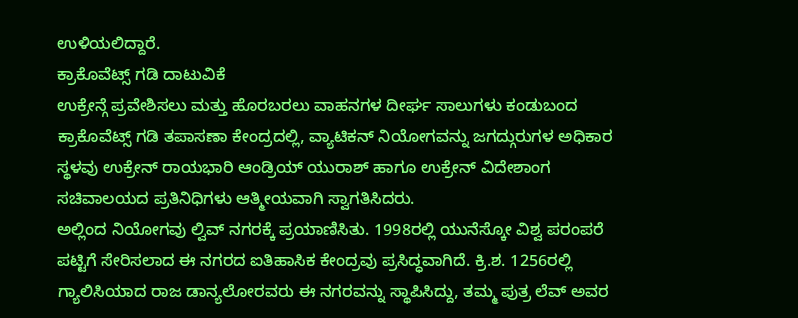ಉಳಿಯಲಿದ್ದಾರೆ.
ಕ್ರಾಕೊವೆಟ್ಸ್ ಗಡಿ ದಾಟುವಿಕೆ
ಉಕ್ರೇನ್ಗೆ ಪ್ರವೇಶಿಸಲು ಮತ್ತು ಹೊರಬರಲು ವಾಹನಗಳ ದೀರ್ಘ ಸಾಲುಗಳು ಕಂಡುಬಂದ ಕ್ರಾಕೊವೆಟ್ಸ್ ಗಡಿ ತಪಾಸಣಾ ಕೇಂದ್ರದಲ್ಲಿ, ವ್ಯಾಟಿಕನ್ ನಿಯೋಗವನ್ನು ಜಗದ್ಗುರುಗಳ ಅಧಿಕಾರ ಸ್ಥಳವು ಉಕ್ರೇನ್ ರಾಯಭಾರಿ ಆಂಡ್ರಿಯ್ ಯುರಾಶ್ ಹಾಗೂ ಉಕ್ರೇನ್ ವಿದೇಶಾಂಗ ಸಚಿವಾಲಯದ ಪ್ರತಿನಿಧಿಗಳು ಆತ್ಮೀಯವಾಗಿ ಸ್ವಾಗತಿಸಿದರು.
ಅಲ್ಲಿಂದ ನಿಯೋಗವು ಲ್ವಿವ್ ನಗರಕ್ಕೆ ಪ್ರಯಾಣಿಸಿತು. 1998ರಲ್ಲಿ ಯುನೆಸ್ಕೋ ವಿಶ್ವ ಪರಂಪರೆ ಪಟ್ಟಿಗೆ ಸೇರಿಸಲಾದ ಈ ನಗರದ ಐತಿಹಾಸಿಕ ಕೇಂದ್ರವು ಪ್ರಸಿದ್ಧವಾಗಿದೆ. ಕ್ರಿ.ಶ. 1256ರಲ್ಲಿ ಗ್ಯಾಲಿಸಿಯಾದ ರಾಜ ಡಾನ್ಯಲೋರವರು ಈ ನಗರವನ್ನು ಸ್ಥಾಪಿಸಿದ್ದು, ತಮ್ಮ ಪುತ್ರ ಲೆವ್ ಅವರ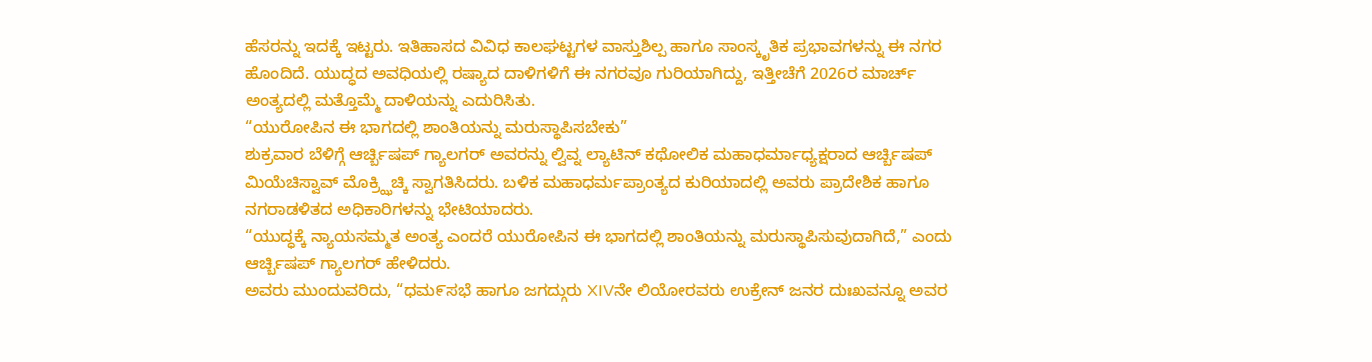ಹೆಸರನ್ನು ಇದಕ್ಕೆ ಇಟ್ಟರು. ಇತಿಹಾಸದ ವಿವಿಧ ಕಾಲಘಟ್ಟಗಳ ವಾಸ್ತುಶಿಲ್ಪ ಹಾಗೂ ಸಾಂಸ್ಕೃತಿಕ ಪ್ರಭಾವಗಳನ್ನು ಈ ನಗರ ಹೊಂದಿದೆ. ಯುದ್ಧದ ಅವಧಿಯಲ್ಲಿ ರಷ್ಯಾದ ದಾಳಿಗಳಿಗೆ ಈ ನಗರವೂ ಗುರಿಯಾಗಿದ್ದು, ಇತ್ತೀಚೆಗೆ 2026ರ ಮಾರ್ಚ್ ಅಂತ್ಯದಲ್ಲಿ ಮತ್ತೊಮ್ಮೆ ದಾಳಿಯನ್ನು ಎದುರಿಸಿತು.
“ಯುರೋಪಿನ ಈ ಭಾಗದಲ್ಲಿ ಶಾಂತಿಯನ್ನು ಮರುಸ್ಥಾಪಿಸಬೇಕು”
ಶುಕ್ರವಾರ ಬೆಳಿಗ್ಗೆ ಆರ್ಚ್ಬಿಷಪ್ ಗ್ಯಾಲಗರ್ ಅವರನ್ನು ಲ್ವಿವ್ನ ಲ್ಯಾಟಿನ್ ಕಥೋಲಿಕ ಮಹಾಧರ್ಮಾಧ್ಯಕ್ಷರಾದ ಆರ್ಚ್ಬಿಷಪ್ ಮಿಯೆಚಿಸ್ವಾವ್ ಮೊಕ್ರ್ಝಿಚ್ಕಿ ಸ್ವಾಗತಿಸಿದರು. ಬಳಿಕ ಮಹಾಧರ್ಮಪ್ರಾಂತ್ಯದ ಕುರಿಯಾದಲ್ಲಿ ಅವರು ಪ್ರಾದೇಶಿಕ ಹಾಗೂ ನಗರಾಡಳಿತದ ಅಧಿಕಾರಿಗಳನ್ನು ಭೇಟಿಯಾದರು.
“ಯುದ್ಧಕ್ಕೆ ನ್ಯಾಯಸಮ್ಮತ ಅಂತ್ಯ ಎಂದರೆ ಯುರೋಪಿನ ಈ ಭಾಗದಲ್ಲಿ ಶಾಂತಿಯನ್ನು ಮರುಸ್ಥಾಪಿಸುವುದಾಗಿದೆ,” ಎಂದು ಆರ್ಚ್ಬಿಷಪ್ ಗ್ಯಾಲಗರ್ ಹೇಳಿದರು.
ಅವರು ಮುಂದುವರಿದು, “ಧಮ೯ಸಭೆ ಹಾಗೂ ಜಗದ್ಗುರು XIVನೇ ಲಿಯೋರವರು ಉಕ್ರೇನ್ ಜನರ ದುಃಖವನ್ನೂ ಅವರ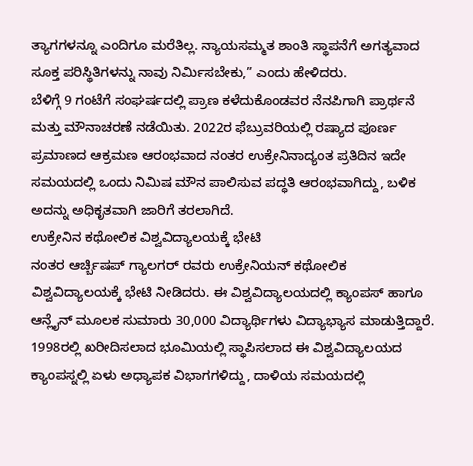ತ್ಯಾಗಗಳನ್ನೂ ಎಂದಿಗೂ ಮರೆತಿಲ್ಲ. ನ್ಯಾಯಸಮ್ಮತ ಶಾಂತಿ ಸ್ಥಾಪನೆಗೆ ಅಗತ್ಯವಾದ ಸೂಕ್ತ ಪರಿಸ್ಥಿತಿಗಳನ್ನು ನಾವು ನಿರ್ಮಿಸಬೇಕು,” ಎಂದು ಹೇಳಿದರು.
ಬೆಳಿಗ್ಗೆ 9 ಗಂಟೆಗೆ ಸಂಘರ್ಷದಲ್ಲಿ ಪ್ರಾಣ ಕಳೆದುಕೊಂಡವರ ನೆನಪಿಗಾಗಿ ಪ್ರಾರ್ಥನೆ ಮತ್ತು ಮೌನಾಚರಣೆ ನಡೆಯಿತು. 2022ರ ಫೆಬ್ರುವರಿಯಲ್ಲಿ ರಷ್ಯಾದ ಪೂರ್ಣ ಪ್ರಮಾಣದ ಆಕ್ರಮಣ ಆರಂಭವಾದ ನಂತರ ಉಕ್ರೇನಿನಾದ್ಯಂತ ಪ್ರತಿದಿನ ಇದೇ ಸಮಯದಲ್ಲಿ ಒಂದು ನಿಮಿಷ ಮೌನ ಪಾಲಿಸುವ ಪದ್ಧತಿ ಆರಂಭವಾಗಿದ್ದು, ಬಳಿಕ ಅದನ್ನು ಅಧಿಕೃತವಾಗಿ ಜಾರಿಗೆ ತರಲಾಗಿದೆ.
ಉಕ್ರೇನಿನ ಕಥೋಲಿಕ ವಿಶ್ವವಿದ್ಯಾಲಯಕ್ಕೆ ಭೇಟಿ
ನಂತರ ಆರ್ಚ್ಬಿಷಪ್ ಗ್ಯಾಲಗರ್ ರವರು ಉಕ್ರೇನಿಯನ್ ಕಥೋಲಿಕ ವಿಶ್ವವಿದ್ಯಾಲಯಕ್ಕೆ ಭೇಟಿ ನೀಡಿದರು. ಈ ವಿಶ್ವವಿದ್ಯಾಲಯದಲ್ಲಿ ಕ್ಯಾಂಪಸ್ ಹಾಗೂ ಆನ್ಲೈನ್ ಮೂಲಕ ಸುಮಾರು 30,000 ವಿದ್ಯಾರ್ಥಿಗಳು ವಿದ್ಯಾಭ್ಯಾಸ ಮಾಡುತ್ತಿದ್ದಾರೆ.
1998ರಲ್ಲಿ ಖರೀದಿಸಲಾದ ಭೂಮಿಯಲ್ಲಿ ಸ್ಥಾಪಿಸಲಾದ ಈ ವಿಶ್ವವಿದ್ಯಾಲಯದ ಕ್ಯಾಂಪಸ್ನಲ್ಲಿ ಏಳು ಅಧ್ಯಾಪಕ ವಿಭಾಗಗಳಿದ್ದು, ದಾಳಿಯ ಸಮಯದಲ್ಲಿ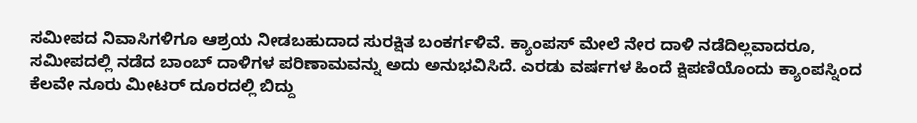ಸಮೀಪದ ನಿವಾಸಿಗಳಿಗೂ ಆಶ್ರಯ ನೀಡಬಹುದಾದ ಸುರಕ್ಷಿತ ಬಂಕರ್ಗಳಿವೆ. ಕ್ಯಾಂಪಸ್ ಮೇಲೆ ನೇರ ದಾಳಿ ನಡೆದಿಲ್ಲವಾದರೂ, ಸಮೀಪದಲ್ಲಿ ನಡೆದ ಬಾಂಬ್ ದಾಳಿಗಳ ಪರಿಣಾಮವನ್ನು ಅದು ಅನುಭವಿಸಿದೆ. ಎರಡು ವರ್ಷಗಳ ಹಿಂದೆ ಕ್ಷಿಪಣಿಯೊಂದು ಕ್ಯಾಂಪಸ್ನಿಂದ ಕೆಲವೇ ನೂರು ಮೀಟರ್ ದೂರದಲ್ಲಿ ಬಿದ್ದು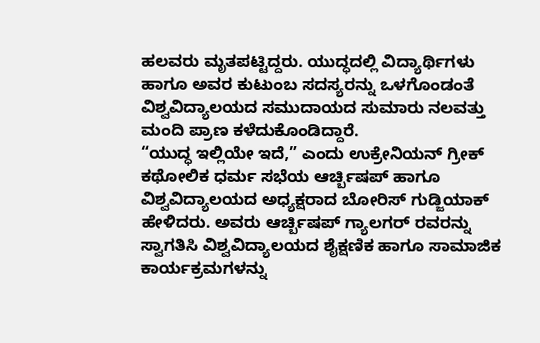ಹಲವರು ಮೃತಪಟ್ಟಿದ್ದರು. ಯುದ್ಧದಲ್ಲಿ ವಿದ್ಯಾರ್ಥಿಗಳು ಹಾಗೂ ಅವರ ಕುಟುಂಬ ಸದಸ್ಯರನ್ನು ಒಳಗೊಂಡಂತೆ ವಿಶ್ವವಿದ್ಯಾಲಯದ ಸಮುದಾಯದ ಸುಮಾರು ನಲವತ್ತು ಮಂದಿ ಪ್ರಾಣ ಕಳೆದುಕೊಂಡಿದ್ದಾರೆ.
“ಯುದ್ಧ ಇಲ್ಲಿಯೇ ಇದೆ,” ಎಂದು ಉಕ್ರೇನಿಯನ್ ಗ್ರೀಕ್ ಕಥೋಲಿಕ ಧರ್ಮ ಸಭೆಯ ಆರ್ಚ್ಬಿಷಪ್ ಹಾಗೂ ವಿಶ್ವವಿದ್ಯಾಲಯದ ಅಧ್ಯಕ್ಷರಾದ ಬೋರಿಸ್ ಗುಡ್ಜಿಯಾಕ್ ಹೇಳಿದರು. ಅವರು ಆರ್ಚ್ಬಿಷಪ್ ಗ್ಯಾಲಗರ್ ರವರನ್ನು ಸ್ವಾಗತಿಸಿ ವಿಶ್ವವಿದ್ಯಾಲಯದ ಶೈಕ್ಷಣಿಕ ಹಾಗೂ ಸಾಮಾಜಿಕ ಕಾರ್ಯಕ್ರಮಗಳನ್ನು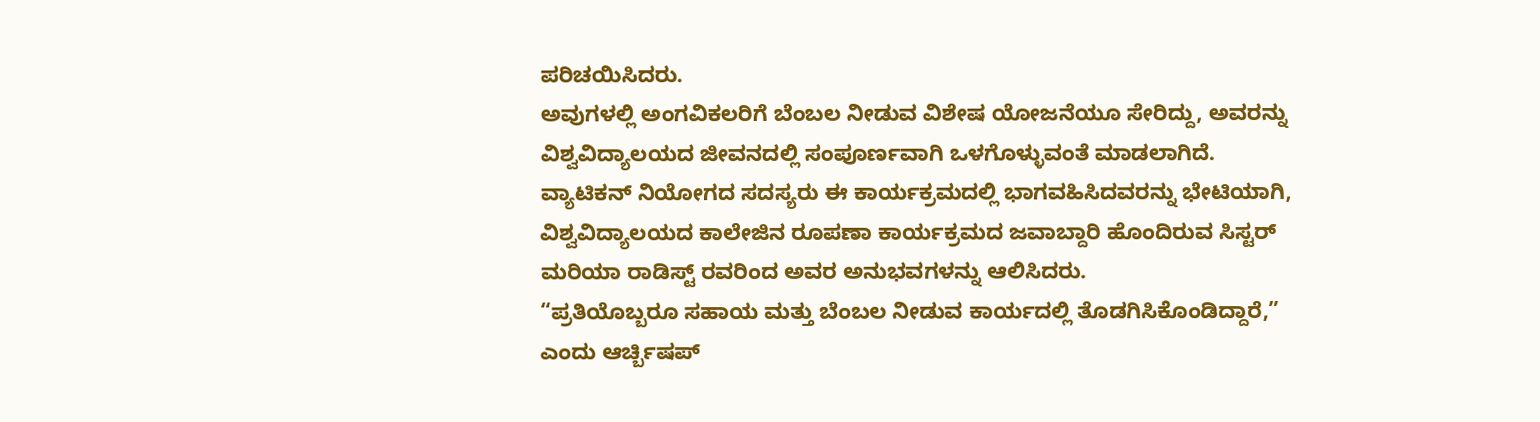ಪರಿಚಯಿಸಿದರು.
ಅವುಗಳಲ್ಲಿ ಅಂಗವಿಕಲರಿಗೆ ಬೆಂಬಲ ನೀಡುವ ವಿಶೇಷ ಯೋಜನೆಯೂ ಸೇರಿದ್ದು, ಅವರನ್ನು ವಿಶ್ವವಿದ್ಯಾಲಯದ ಜೀವನದಲ್ಲಿ ಸಂಪೂರ್ಣವಾಗಿ ಒಳಗೊಳ್ಳುವಂತೆ ಮಾಡಲಾಗಿದೆ. ವ್ಯಾಟಿಕನ್ ನಿಯೋಗದ ಸದಸ್ಯರು ಈ ಕಾರ್ಯಕ್ರಮದಲ್ಲಿ ಭಾಗವಹಿಸಿದವರನ್ನು ಭೇಟಿಯಾಗಿ, ವಿಶ್ವವಿದ್ಯಾಲಯದ ಕಾಲೇಜಿನ ರೂಪಣಾ ಕಾರ್ಯಕ್ರಮದ ಜವಾಬ್ದಾರಿ ಹೊಂದಿರುವ ಸಿಸ್ಟರ್ ಮರಿಯಾ ರಾಡಿಸ್ಟ್ ರವರಿಂದ ಅವರ ಅನುಭವಗಳನ್ನು ಆಲಿಸಿದರು.
“ಪ್ರತಿಯೊಬ್ಬರೂ ಸಹಾಯ ಮತ್ತು ಬೆಂಬಲ ನೀಡುವ ಕಾರ್ಯದಲ್ಲಿ ತೊಡಗಿಸಿಕೊಂಡಿದ್ದಾರೆ,” ಎಂದು ಆರ್ಚ್ಬಿಷಪ್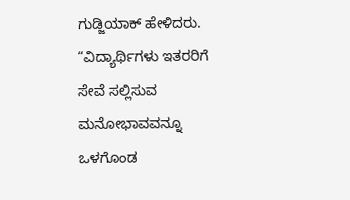ಗುಡ್ಜಿಯಾಕ್ ಹೇಳಿದರು. “ವಿದ್ಯಾರ್ಥಿಗಳು ಇತರರಿಗೆ ಸೇವೆ ಸಲ್ಲಿಸುವ ಮನೋಭಾವವನ್ನೂ ಒಳಗೊಂಡ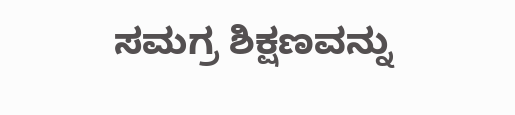ಸಮಗ್ರ ಶಿಕ್ಷಣವನ್ನು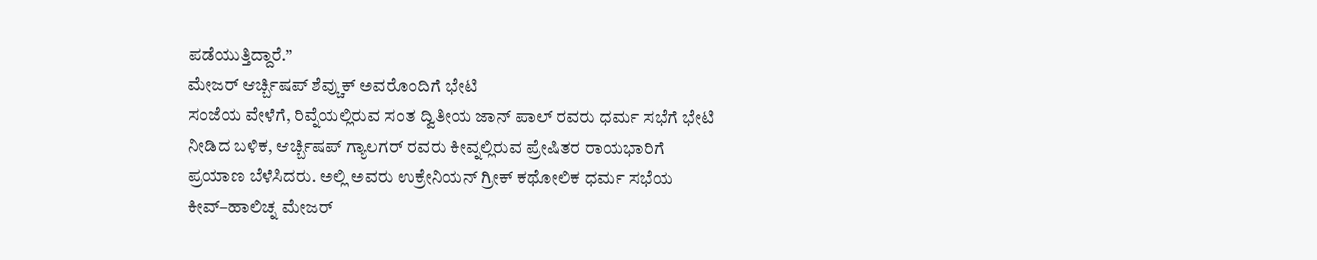ಪಡೆಯುತ್ತಿದ್ದಾರೆ.”
ಮೇಜರ್ ಆರ್ಚ್ಬಿಷಪ್ ಶೆವ್ಚುಕ್ ಅವರೊಂದಿಗೆ ಭೇಟಿ
ಸಂಜೆಯ ವೇಳೆಗೆ, ರಿವ್ನೆಯಲ್ಲಿರುವ ಸಂತ ದ್ವಿತೀಯ ಜಾನ್ ಪಾಲ್ ರವರು ಧರ್ಮ ಸಭೆಗೆ ಭೇಟಿ ನೀಡಿದ ಬಳಿಕ, ಆರ್ಚ್ಬಿಷಪ್ ಗ್ಯಾಲಗರ್ ರವರು ಕೀವ್ನಲ್ಲಿರುವ ಪ್ರೇಷಿತರ ರಾಯಭಾರಿಗೆ ಪ್ರಯಾಣ ಬೆಳೆಸಿದರು. ಅಲ್ಲಿ ಅವರು ಉಕ್ರೇನಿಯನ್ ಗ್ರೀಕ್ ಕಥೋಲಿಕ ಧರ್ಮ ಸಭೆಯ ಕೀವ್–ಹಾಲಿಚ್ನ ಮೇಜರ್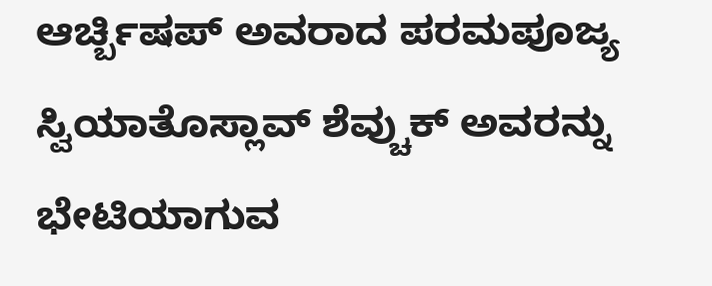ಆರ್ಚ್ಬಿಷಪ್ ಅವರಾದ ಪರಮಪೂಜ್ಯ ಸ್ವಿಯಾತೊಸ್ಲಾವ್ ಶೆವ್ಚುಕ್ ಅವರನ್ನು ಭೇಟಿಯಾಗುವ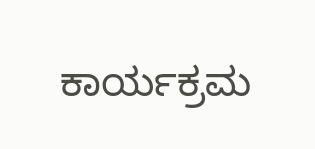ಕಾರ್ಯಕ್ರಮ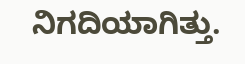ನಿಗದಿಯಾಗಿತ್ತು.